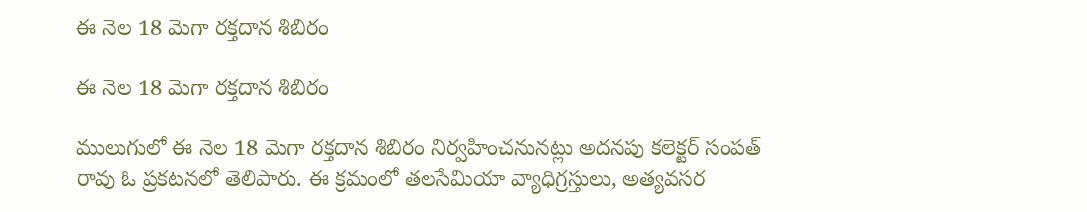ఈ నెల 18 మెగా రక్తదాన శిబిరం

ఈ నెల 18 మెగా రక్తదాన శిబిరం

ములుగులో ఈ నెల 18 మెగా రక్తదాన శిబిరం నిర్వహించనునట్లు అదనపు కలెక్టర్ సంపత్ రావు ఓ ప్రకటనలో తెలిపారు. ఈ క్రమంలో తలసేమియా వ్యాధిగ్రస్తులు, అత్యవసర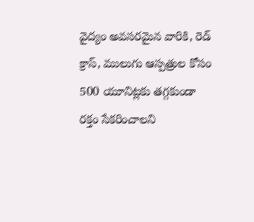వైద్యం అవసరమైన వారికి, రెడ్ క్రాస్, ములుగు ఆస్పత్రుల కోసం 500 యూనిట్లకు తగ్గకుండా రక్తం సేకరించాలని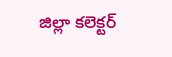జిల్లా కలెక్టర్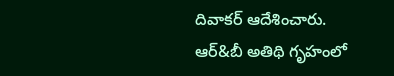దివాకర్ ఆదేశించారు. ఆర్&బీ అతిథి గృహంలో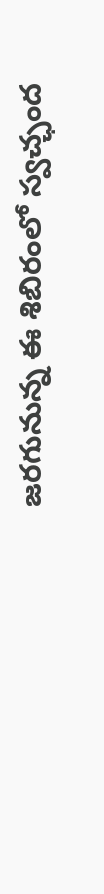జరగునున్న ఈ శిబిరంలో స్వచ్ఛంద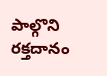పాల్గొని రక్తదానం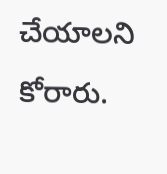చేయాలని కోరారు.